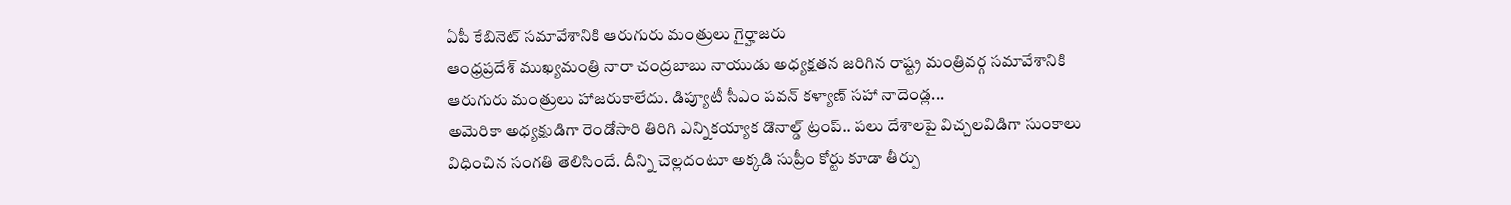ఏపీ కేబినెట్ సమావేశానికి ఆరుగురు మంత్రులు గైర్హాజరు
ఆంధ్రప్రదేశ్ ముఖ్యమంత్రి నారా చంద్రబాబు నాయుడు అధ్యక్షతన జరిగిన రాష్ట్ర మంత్రివర్గ సమావేశానికి ఆరుగురు మంత్రులు హాజరుకాలేదు. డిప్యూటీ సీఎం పవన్ కళ్యాణ్ సహా నాదెండ్ల...
అమెరికా అధ్యక్షుడిగా రెండోసారి తిరిగి ఎన్నికయ్యాక డొనాల్డ్ ట్రంప్.. పలు దేశాలపై విచ్చలవిడిగా సుంకాలు విధించిన సంగతి తెలిసిందే. దీన్ని చెల్లదంటూ అక్కడి సుప్రీం కోర్టు కూడా తీర్పు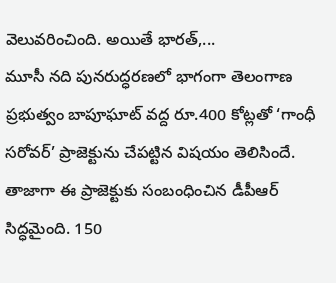వెలువరించింది. అయితే భారత్,...
మూసీ నది పునరుద్ధరణలో భాగంగా తెలంగాణ ప్రభుత్వం బాపూఘాట్ వద్ద రూ.400 కోట్లతో ‘గాంధీ సరోవర్’ ప్రాజెక్టును చేపట్టిన విషయం తెలిసిందే. తాజాగా ఈ ప్రాజెక్టుకు సంబంధించిన డీపీఆర్ సిద్ధమైంది. 150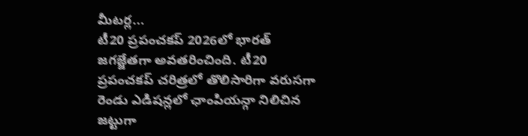మీటర్ల...
టీ20 ప్రపంచకప్ 2026లో భారత్ జగజ్జేతగా అవతరించింది. టీ20 ప్రపంచకప్ చరిత్రలో తొలిసారిగా వరుసగా రెండు ఎడిషన్లలో ఛాంపియన్గా నిలిచిన జట్టుగా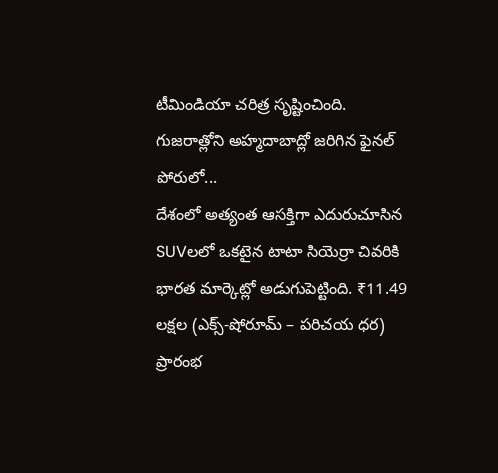టీమిండియా చరిత్ర సృష్టించింది. గుజరాత్లోని అహ్మదాబాద్లో జరిగిన ఫైనల్ పోరులో...
దేశంలో అత్యంత ఆసక్తిగా ఎదురుచూసిన SUVలలో ఒకటైన టాటా సియెర్రా చివరికి భారత మార్కెట్లో అడుగుపెట్టింది. ₹11.49 లక్షల (ఎక్స్-షోరూమ్ – పరిచయ ధర) ప్రారంభ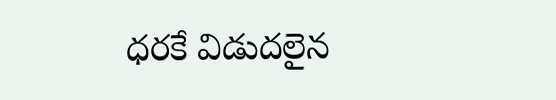ధరకే విడుదలైన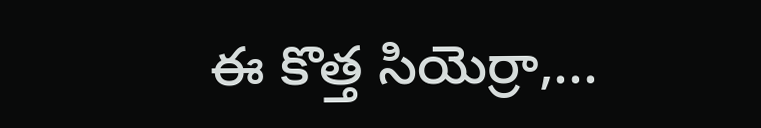ఈ కొత్త సియెర్రా,...